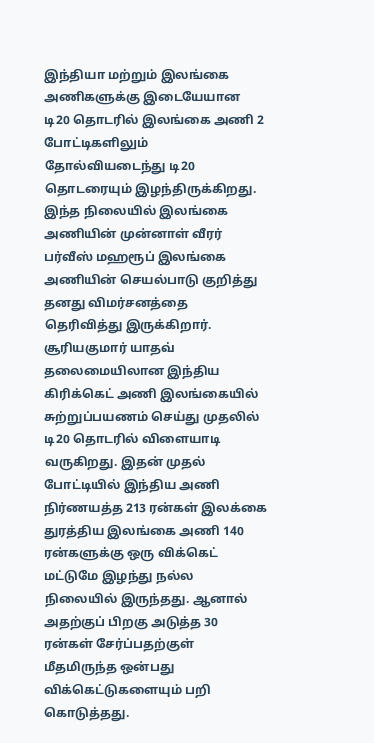இந்தியா மற்றும் இலங்கை அணிகளுக்கு இடையேயான டி20 தொடரில் இலங்கை அணி 2 போட்டிகளிலும் தோல்வியடைந்து டி20 தொடரையும் இழந்திருக்கிறது.
இந்த நிலையில் இலங்கை அணியின் முன்னாள் வீரர் பர்வீஸ் மஹரூப் இலங்கை அணியின் செயல்பாடு குறித்து தனது விமர்சனத்தை தெரிவித்து இருக்கிறார்.
சூரியகுமார் யாதவ் தலைமையிலான இந்திய கிரிக்கெட் அணி இலங்கையில் சுற்றுப்பயணம் செய்து முதலில் டி20 தொடரில் விளையாடி வருகிறது. இதன் முதல் போட்டியில் இந்திய அணி நிர்ணயத்த 213 ரன்கள் இலக்கை துரத்திய இலங்கை அணி 140 ரன்களுக்கு ஒரு விக்கெட் மட்டுமே இழந்து நல்ல நிலையில் இருந்தது. ஆனால் அதற்குப் பிறகு அடுத்த 30 ரன்கள் சேர்ப்பதற்குள் மீதமிருந்த ஒன்பது விக்கெட்டுகளையும் பறி கொடுத்தது.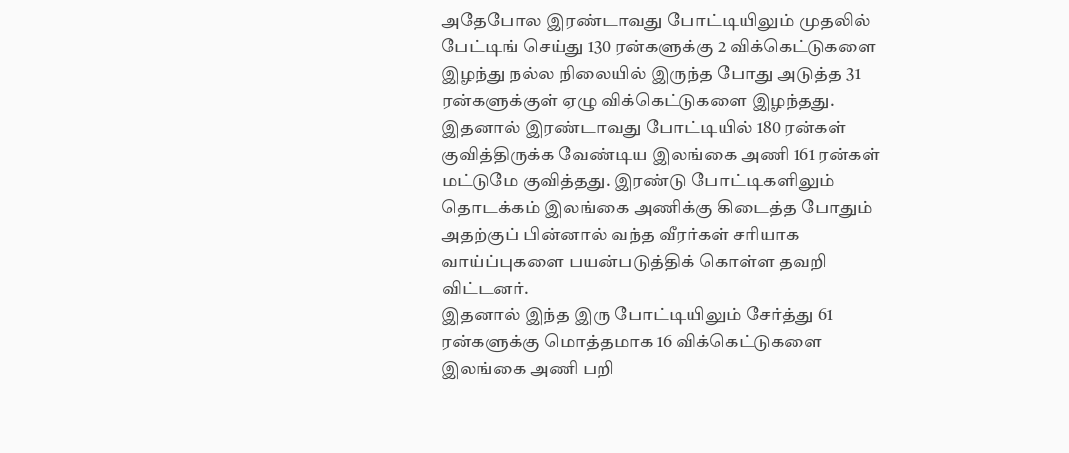அதேபோல இரண்டாவது போட்டியிலும் முதலில் பேட்டிங் செய்து 130 ரன்களுக்கு 2 விக்கெட்டுகளை இழந்து நல்ல நிலையில் இருந்த போது அடுத்த 31 ரன்களுக்குள் ஏழு விக்கெட்டுகளை இழந்தது. இதனால் இரண்டாவது போட்டியில் 180 ரன்கள் குவித்திருக்க வேண்டிய இலங்கை அணி 161 ரன்கள் மட்டுமே குவித்தது. இரண்டு போட்டிகளிலும் தொடக்கம் இலங்கை அணிக்கு கிடைத்த போதும் அதற்குப் பின்னால் வந்த வீரர்கள் சரியாக வாய்ப்புகளை பயன்படுத்திக் கொள்ள தவறி விட்டனர்.
இதனால் இந்த இரு போட்டியிலும் சேர்த்து 61 ரன்களுக்கு மொத்தமாக 16 விக்கெட்டுகளை இலங்கை அணி பறி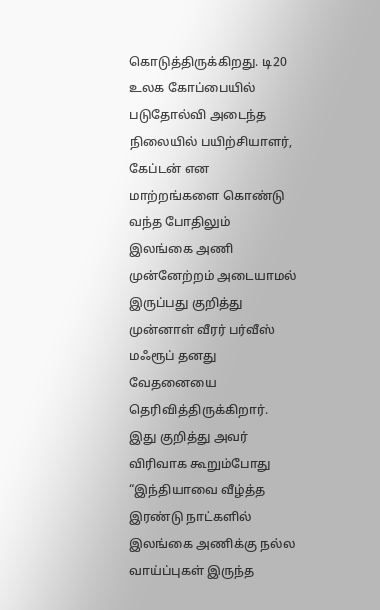கொடுத்திருக்கிறது. டி20 உலக கோப்பையில் படுதோல்வி அடைந்த நிலையில் பயிற்சியாளர், கேப்டன் என மாற்றங்களை கொண்டு வந்த போதிலும் இலங்கை அணி முன்னேற்றம் அடையாமல் இருப்பது குறித்து முன்னாள் வீரர் பர்வீஸ் மஃரூப் தனது வேதனையை தெரிவித்திருக்கிறார்.
இது குறித்து அவர் விரிவாக கூறும்போது “இந்தியாவை வீழ்த்த இரண்டு நாட்களில் இலங்கை அணிக்கு நல்ல வாய்ப்புகள் இருந்த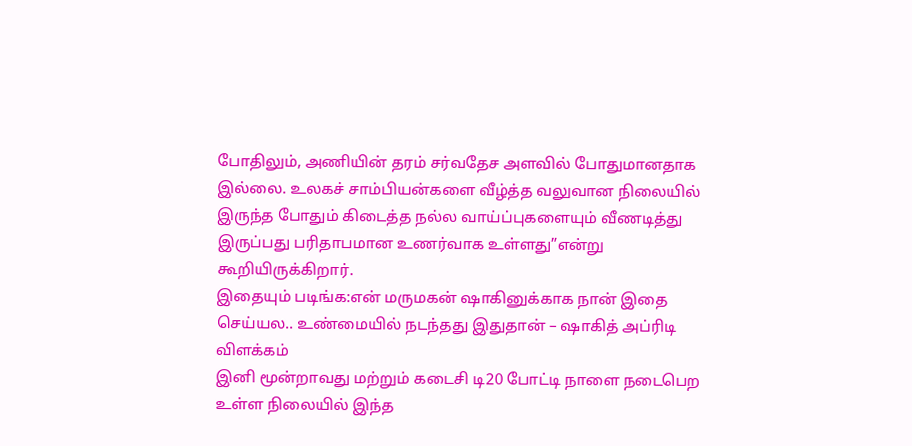போதிலும், அணியின் தரம் சர்வதேச அளவில் போதுமானதாக இல்லை. உலகச் சாம்பியன்களை வீழ்த்த வலுவான நிலையில் இருந்த போதும் கிடைத்த நல்ல வாய்ப்புகளையும் வீணடித்து இருப்பது பரிதாபமான உணர்வாக உள்ளது”என்று கூறியிருக்கிறார்.
இதையும் படிங்க:என் மருமகன் ஷாகினுக்காக நான் இதை செய்யல.. உண்மையில் நடந்தது இதுதான் – ஷாகித் அப்ரிடி விளக்கம்
இனி மூன்றாவது மற்றும் கடைசி டி20 போட்டி நாளை நடைபெற உள்ள நிலையில் இந்த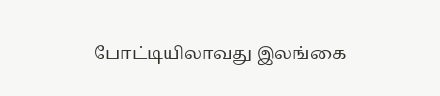போட்டியிலாவது இலங்கை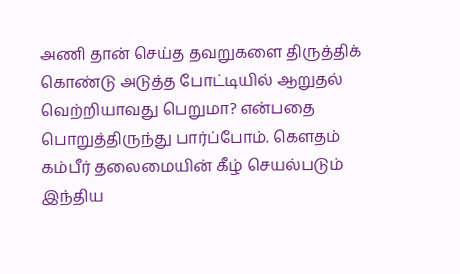அணி தான் செய்த தவறுகளை திருத்திக் கொண்டு அடுத்த போட்டியில் ஆறுதல் வெற்றியாவது பெறுமா? என்பதை பொறுத்திருந்து பார்ப்போம். கௌதம் கம்பீர் தலைமையின் கீழ் செயல்படும் இந்திய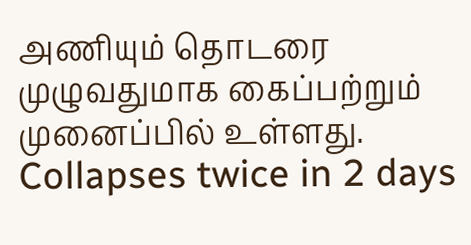அணியும் தொடரை முழுவதுமாக கைப்பற்றும் முனைப்பில் உள்ளது.
Collapses twice in 2 days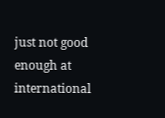just not good enough at international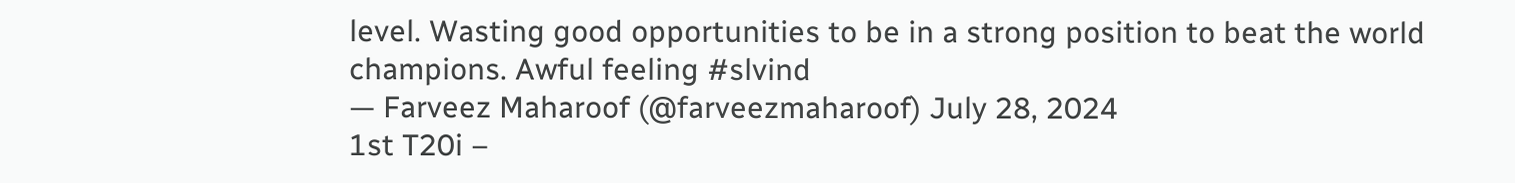level. Wasting good opportunities to be in a strong position to beat the world champions. Awful feeling #slvind
— Farveez Maharoof (@farveezmaharoof) July 28, 2024
1st T20i –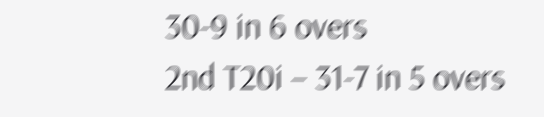30-9 in 6 overs
2nd T20i – 31-7 in 5 overs